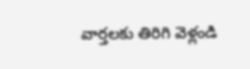వార్తలకు తిరిగి వెళ్లండి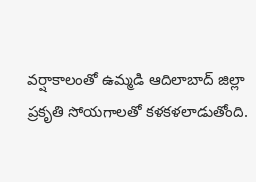వర్షాకాలంతో ఉమ్మడి ఆదిలాబాద్ జిల్లా ప్రకృతి సోయగాలతో కళకళలాడుతోంది.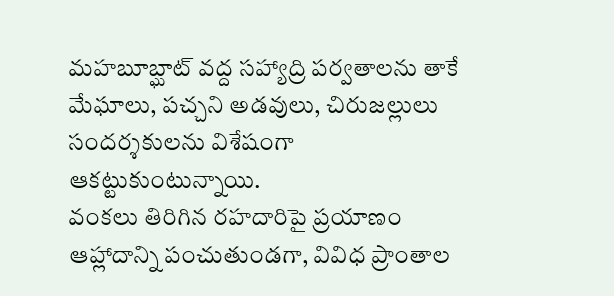మహబూబ్ఘాట్ వద్ద సహ్యాద్రి పర్వతాలను తాకే మేఘాలు, పచ్చని అడవులు, చిరుజల్లులు సందర్శకులను విశేషంగా ఆకట్టుకుంటున్నాయి.
వంకలు తిరిగిన రహదారిపై ప్రయాణం ఆహ్లాదాన్ని పంచుతుండగా, వివిధ ప్రాంతాల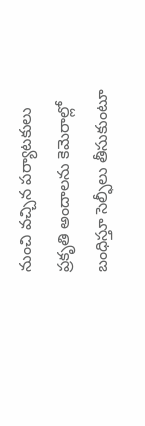నుంచి వచ్చిన పర్యాటకులు ప్రకృతి అందాలను కెమెరాల్లో బంధిస్తూ సెల్ఫీలు తీసుకుంటూ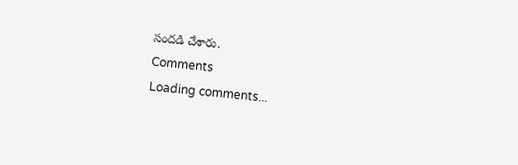సందడి చేశారు.
Comments
Loading comments...